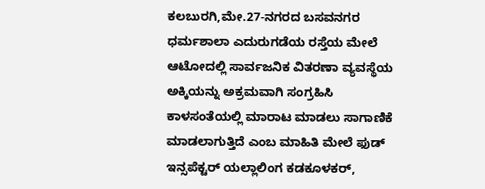ಕಲಬುರಗಿ,ಮೇ.27-ನಗರದ ಬಸವನಗರ ಧರ್ಮಶಾಲಾ ಎದುರುಗಡೆಯ ರಸ್ತೆಯ ಮೇಲೆ ಆಟೋದಲ್ಲಿ ಸಾರ್ವಜನಿಕ ವಿತರಣಾ ವ್ಯವಸ್ಥೆಯ ಅಕ್ಕಿಯನ್ನು ಅಕ್ರಮವಾಗಿ ಸಂಗ್ರಹಿಸಿ ಕಾಳಸಂತೆಯಲ್ಲಿ ಮಾರಾಟ ಮಾಡಲು ಸಾಗಾಣಿಕೆ ಮಾಡಲಾಗುತ್ತಿದೆ ಎಂಬ ಮಾಹಿತಿ ಮೇಲೆ ಫುಡ್ ಇನ್ಸಪೆಕ್ಟರ್ ಯಲ್ಲಾಲಿಂಗ ಕಡಕೂಳಕರ್,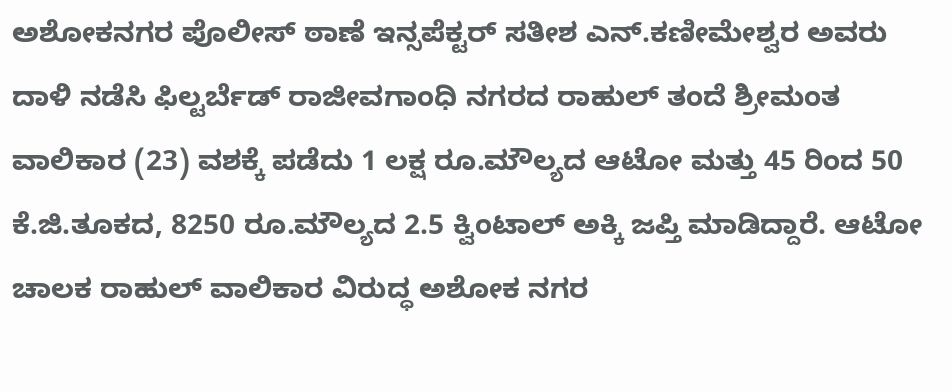ಅಶೋಕನಗರ ಪೊಲೀಸ್ ಠಾಣೆ ಇನ್ಸಪೆಕ್ಟರ್ ಸತೀಶ ಎನ್.ಕಣೀಮೇಶ್ವರ ಅವರು ದಾಳಿ ನಡೆಸಿ ಫಿಲ್ಟರ್ಬೆಡ್ ರಾಜೀವಗಾಂಧಿ ನಗರದ ರಾಹುಲ್ ತಂದೆ ಶ್ರೀಮಂತ ವಾಲಿಕಾರ (23) ವಶಕ್ಕೆ ಪಡೆದು 1 ಲಕ್ಷ ರೂ.ಮೌಲ್ಯದ ಆಟೋ ಮತ್ತು 45 ರಿಂದ 50 ಕೆ.ಜಿ.ತೂಕದ, 8250 ರೂ.ಮೌಲ್ಯದ 2.5 ಕ್ವಿಂಟಾಲ್ ಅಕ್ಕಿ ಜಪ್ತಿ ಮಾಡಿದ್ದಾರೆ. ಆಟೋ ಚಾಲಕ ರಾಹುಲ್ ವಾಲಿಕಾರ ವಿರುದ್ಧ ಅಶೋಕ ನಗರ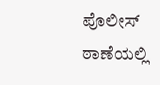ಪೊಲೀಸ್ ಠಾಣೆಯಲ್ಲಿ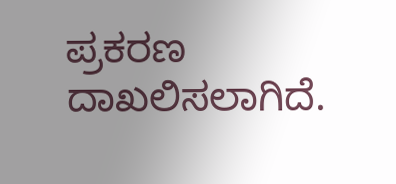ಪ್ರಕರಣ ದಾಖಲಿಸಲಾಗಿದೆ.